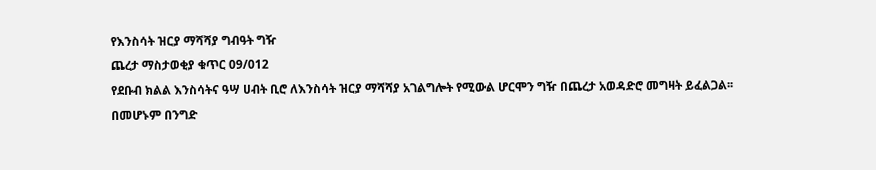የእንስሳት ዝርያ ማሻሻያ ግብዓት ግዥ
ጨረታ ማስታወቂያ ቁጥር 09/012
የደቡብ ክልል እንስሳትና ዓሣ ሀብት ቢሮ ለእንስሳት ዝርያ ማሻሻያ አገልግሎት የሚውል ሆርሞን ግዥ በጨረታ አወዳድሮ መግዛት ይፈልጋል፡፡
በመሆኑም በንግድ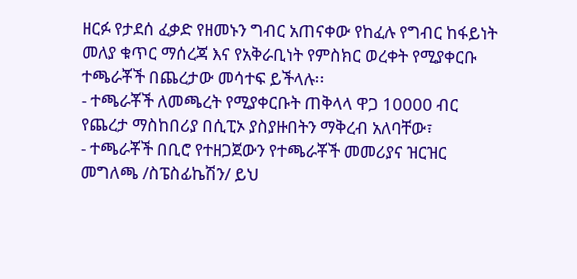ዘርፉ የታደሰ ፈቃድ የዘመኑን ግብር አጠናቀው የከፈሉ የግብር ከፋይነት መለያ ቁጥር ማሰረጃ እና የአቅራቢነት የምስክር ወረቀት የሚያቀርቡ ተጫራቾች በጨረታው መሳተፍ ይችላሉ፡፡
- ተጫራቾች ለመጫረት የሚያቀርቡት ጠቅላላ ዋጋ 10000 ብር የጨረታ ማስከበሪያ በሲፒኦ ያስያዙበትን ማቅረብ አለባቸው፣
- ተጫራቾች በቢሮ የተዘጋጀውን የተጫራቾች መመሪያና ዝርዝር መግለጫ /ስፔስፊኬሽን/ ይህ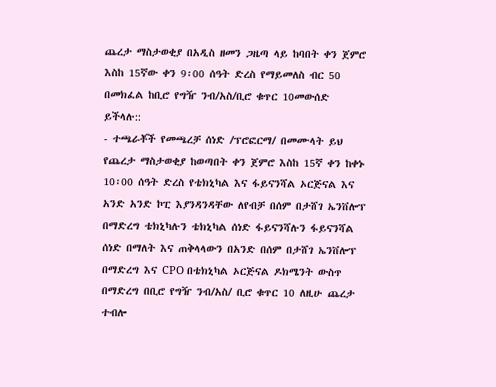ጨረታ ማስታወቂያ በአዲስ ዘመን ጋዜጣ ላይ ከባበት ቀን ጀምሮ እስከ 15ኛው ቀን 9፡00 ሰዓት ድረስ የማይመለስ ብር 50 በመክፈል ከቢሮ የግዥ ንብ/አስ/ቢሮ ቁጥር 10መውሰድ ይችላሉ::
- ተጫራቾች የመጫረቻ ሰነድ /ፕሮፎርማ/ በመሙላት ይህ የጨረታ ማስታወቂያ ከወጣበት ቀን ጀምሮ እስከ 15ኛ ቀን ከቀኑ 10፡00 ሰዓት ድረስ የቴክኒካል እና ፋይናንሻል ኦርጅናል እና አንድ አንድ ኮፒ እያንዳንዳቸው ለየብቻ በሰም በታሸገ ኤንቨሎፕ በማድረግ ቴክኒካሉን ቴክኒካል ሰነድ ፋይናንሻሉን ፋይናንሻል ሰነድ በማለት እና ጠቅላላውን በአንድ በሰም በታሸገ ኤንቨሎፕ በማድረግ እና CPO በቴክኒካል ኦርጅናል ዶክሜንት ውስጥ በማድረግ በቢሮ የግዥ ንብ/አስ/ ቢሮ ቁጥር 10 ለዚሁ ጨረታ ተብሎ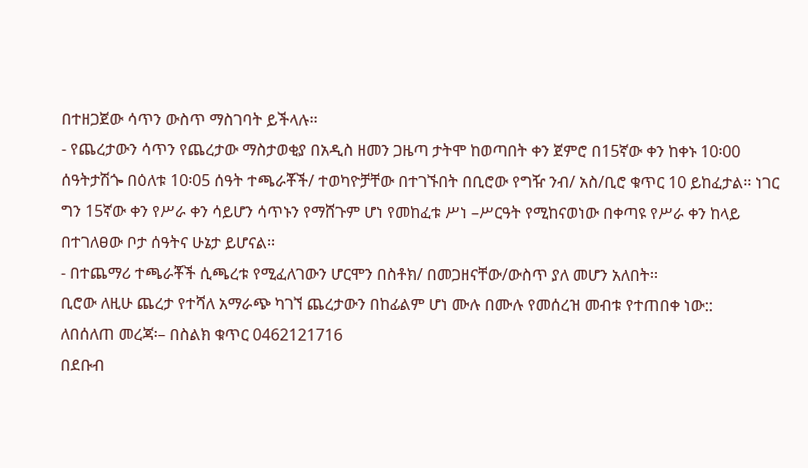በተዘጋጀው ሳጥን ውስጥ ማስገባት ይችላሉ፡፡
- የጨረታውን ሳጥን የጨረታው ማስታወቂያ በአዲስ ዘመን ጋዜጣ ታትሞ ከወጣበት ቀን ጀምሮ በ15ኛው ቀን ከቀኑ 10፡00 ሰዓትታሽጐ በዕለቱ 10፡05 ሰዓት ተጫራቾች/ ተወካዮቻቸው በተገኙበት በቢሮው የግዥ ንብ/ አስ/ቢሮ ቁጥር 10 ይከፈታል፡፡ ነገር ግን 15ኛው ቀን የሥራ ቀን ሳይሆን ሳጥኑን የማሸጉም ሆነ የመከፈቱ ሥነ –ሥርዓት የሚከናወነው በቀጣዩ የሥራ ቀን ከላይ በተገለፀው ቦታ ሰዓትና ሁኔታ ይሆናል፡፡
- በተጨማሪ ተጫራቾች ሲጫረቱ የሚፈለገውን ሆርሞን በስቶክ/ በመጋዘናቸው/ውስጥ ያለ መሆን አለበት፡፡
ቢሮው ለዚሁ ጨረታ የተሻለ አማራጭ ካገኘ ጨረታውን በከፊልም ሆነ ሙሉ በሙሉ የመሰረዝ መብቱ የተጠበቀ ነው::
ለበሰለጠ መረጃ፡– በስልክ ቁጥር 0462121716
በደቡብ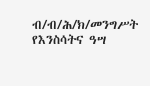ብ/ብ/ሕ/ክ/መንግሥት
የእንስሳትና ዓሣ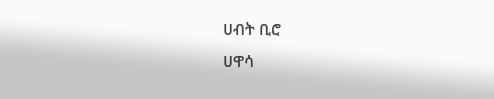ሀብት ቢሮ
ሀዋሳ